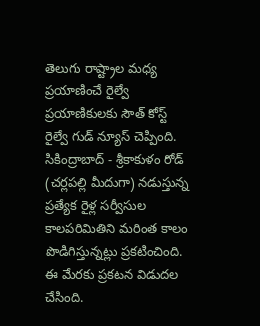తెలుగు రాష్ట్రాల మధ్య ప్రయాణించే రైల్వే ప్రయాణికులకు సౌత్ కోస్ట్ రైల్వే గుడ్ న్యూస్ చెప్పింది. సికింద్రాబాద్ - శ్రీకాకుళం రోడ్ (చర్లపల్లి మీదుగా) నడుస్తున్న ప్రత్యేక రైళ్ల సర్వీసుల కాలపరిమితిని మరింత కాలం పొడిగిస్తున్నట్లు ప్రకటించింది. ఈ మేరకు ప్రకటన విడుదల చేసింది.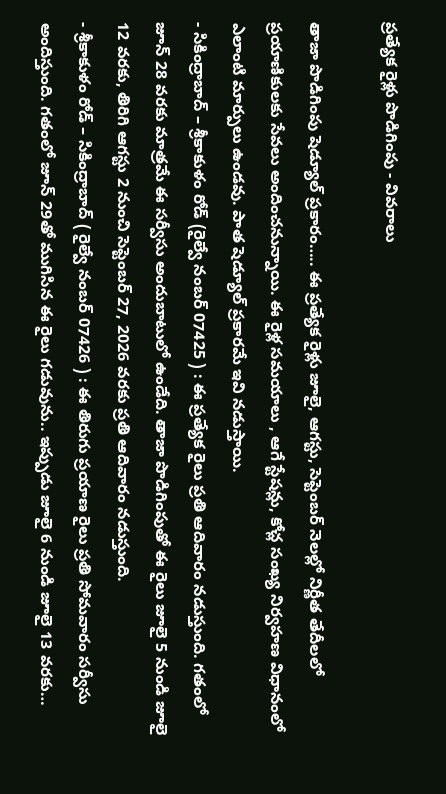ప్రత్యేక రైళ్లు పొడిగింపు - వివరాలు

తాజా పొడిగింపు షెడ్యూల్ ప్రకారం….. ఈ ప్రత్యేక రైళ్లు జూలై, ఆగస్టు, సెప్టెంబర్ నెలల్లో నిర్ణీత తేదీలలో ప్రయాణికులకు సేవలు అందించనున్నాయి. ఈ రైళ్ల సమయాలు , ఆగే స్టేషన్లు, కోచ్ల సంఖ్య నిర్వహణ విధానంలో ఎలాంటి మార్పులు ఉండవు. పాత షెడ్యూల్ ప్రకారమే ఇవి నడుస్తాయి.
- సికింద్రాబాద్ – శ్రీకాకుళం రోడ్ (రైల్వే నంబర్ 07425 ) : ఈ ప్రత్యేక రైలు ప్రతి ఆదివారం నడుస్తుంది. గతంలో జూన్ 28 వరకు మాత్రమే ఈ సర్వీసు అందుబాటులో ఉండేది. తాజా పొడిగింపుతో ఈ రైలు జూలై 5 నుండి జూలై 12 వరకు, తిరిగి ఆగస్టు 2 నుంచి సెప్టెంబర్ 27, 2026 వరకు ప్రతి ఆదివారం నడుస్తుంది.
- శ్రీకాకుళం రోడ్ – సికింద్రాబాద్ ( రైల్వే నంబర్ 07426 ) : ఈ తిరుగు ప్రయాణ రైలు ప్రతి సోమవారం సర్వీసు అందిస్తుంది. గతంలో జూన్ 29తో ముగిసిన ఈ రైలు గడువును.. ఇప్పుడు జూలై 6 నుండి జూలై 13 వరకు…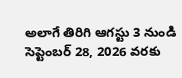అలాగే తిరిగి ఆగస్టు 3 నుండి సెప్టెంబర్ 28, 2026 వరకు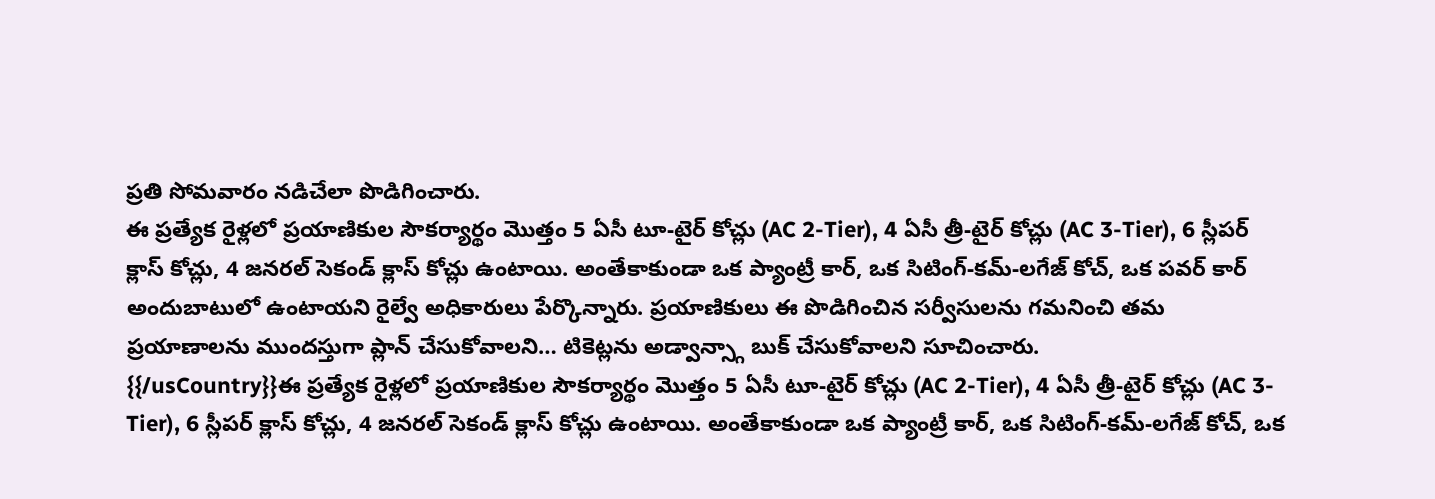ప్రతి సోమవారం నడిచేలా పొడిగించారు.
ఈ ప్రత్యేక రైళ్లలో ప్రయాణికుల సౌకర్యార్థం మొత్తం 5 ఏసీ టూ-టైర్ కోచ్లు (AC 2-Tier), 4 ఏసీ త్రీ-టైర్ కోచ్లు (AC 3-Tier), 6 స్లీపర్ క్లాస్ కోచ్లు, 4 జనరల్ సెకండ్ క్లాస్ కోచ్లు ఉంటాయి. అంతేకాకుండా ఒక ప్యాంట్రీ కార్, ఒక సిటింగ్-కమ్-లగేజ్ కోచ్, ఒక పవర్ కార్ అందుబాటులో ఉంటాయని రైల్వే అధికారులు పేర్కొన్నారు. ప్రయాణికులు ఈ పొడిగించిన సర్వీసులను గమనించి తమ ప్రయాణాలను ముందస్తుగా ప్లాన్ చేసుకోవాలని… టికెట్లను అడ్వాన్స్గా బుక్ చేసుకోవాలని సూచించారు.
{{/usCountry}}ఈ ప్రత్యేక రైళ్లలో ప్రయాణికుల సౌకర్యార్థం మొత్తం 5 ఏసీ టూ-టైర్ కోచ్లు (AC 2-Tier), 4 ఏసీ త్రీ-టైర్ కోచ్లు (AC 3-Tier), 6 స్లీపర్ క్లాస్ కోచ్లు, 4 జనరల్ సెకండ్ క్లాస్ కోచ్లు ఉంటాయి. అంతేకాకుండా ఒక ప్యాంట్రీ కార్, ఒక సిటింగ్-కమ్-లగేజ్ కోచ్, ఒక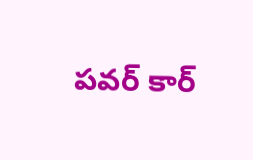పవర్ కార్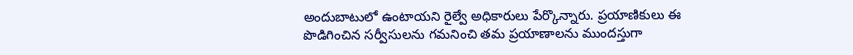అందుబాటులో ఉంటాయని రైల్వే అధికారులు పేర్కొన్నారు. ప్రయాణికులు ఈ పొడిగించిన సర్వీసులను గమనించి తమ ప్రయాణాలను ముందస్తుగా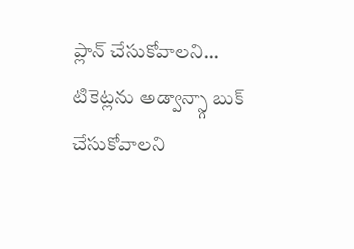ప్లాన్ చేసుకోవాలని… టికెట్లను అడ్వాన్స్గా బుక్ చేసుకోవాలని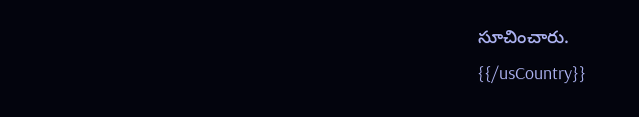సూచించారు.
{{/usCountry}}